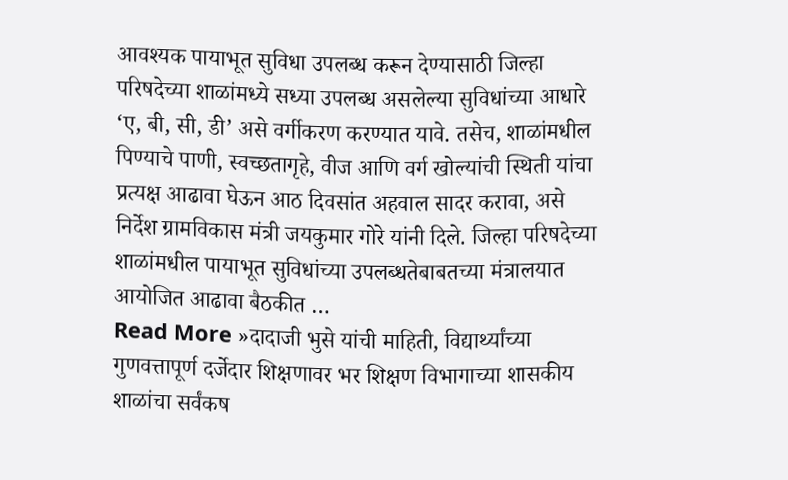आवश्यक पायाभूत सुविधा उपलब्ध करून देण्यासाठी जिल्हा परिषदेच्या शाळांमध्ये सध्या उपलब्ध असलेल्या सुविधांच्या आधारे ‘ए, बी, सी, डी’ असे वर्गीकरण करण्यात यावे. तसेच, शाळांमधील पिण्याचे पाणी, स्वच्छतागृहे, वीज आणि वर्ग खोल्यांची स्थिती यांचा प्रत्यक्ष आढावा घेऊन आठ दिवसांत अहवाल सादर करावा, असे निर्देश ग्रामविकास मंत्री जयकुमार गोरे यांनी दिले. जिल्हा परिषदेच्या शाळांमधील पायाभूत सुविधांच्या उपलब्धतेबाबतच्या मंत्रालयात आयोजित आढावा बैठकीत …
Read More »दादाजी भुसे यांची माहिती, विद्यार्थ्यांच्या गुणवत्तापूर्ण दर्जेदार शिक्षणावर भर शिक्षण विभागाच्या शासकीय शाळांचा सर्वंकष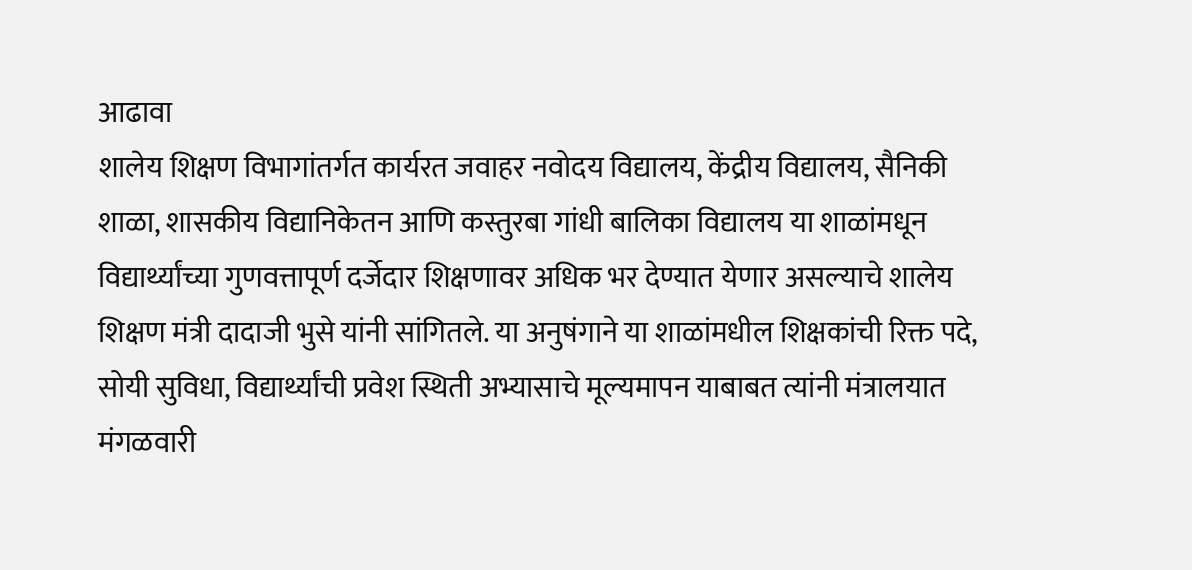आढावा
शालेय शिक्षण विभागांतर्गत कार्यरत जवाहर नवोदय विद्यालय, केंद्रीय विद्यालय, सैनिकी शाळा, शासकीय विद्यानिकेतन आणि कस्तुरबा गांधी बालिका विद्यालय या शाळांमधून विद्यार्थ्यांच्या गुणवत्तापूर्ण दर्जेदार शिक्षणावर अधिक भर देण्यात येणार असल्याचे शालेय शिक्षण मंत्री दादाजी भुसे यांनी सांगितले. या अनुषंगाने या शाळांमधील शिक्षकांची रिक्त पदे, सोयी सुविधा, विद्यार्थ्यांची प्रवेश स्थिती अभ्यासाचे मूल्यमापन याबाबत त्यांनी मंत्रालयात मंगळवारी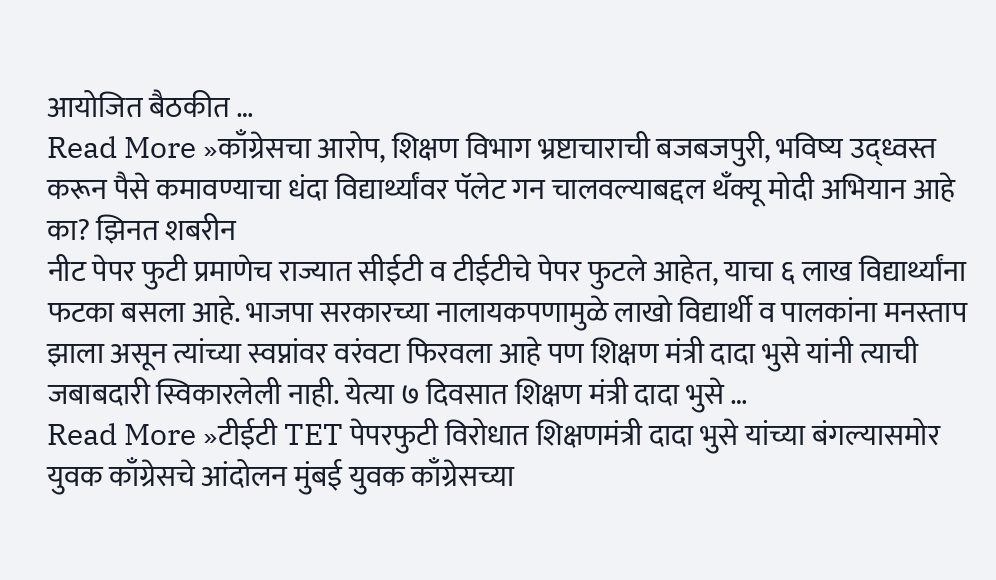आयोजित बैठकीत …
Read More »काँग्रेसचा आरोप, शिक्षण विभाग भ्रष्टाचाराची बजबजपुरी, भविष्य उद्ध्वस्त करून पैसे कमावण्याचा धंदा विद्यार्थ्यांवर पॅलेट गन चालवल्याबद्दल थँक्यू मोदी अभियान आहे का? झिनत शबरीन
नीट पेपर फुटी प्रमाणेच राज्यात सीईटी व टीईटीचे पेपर फुटले आहेत, याचा ६ लाख विद्यार्थ्यांना फटका बसला आहे. भाजपा सरकारच्या नालायकपणामुळे लाखो विद्यार्थी व पालकांना मनस्ताप झाला असून त्यांच्या स्वप्नांवर वरंवटा फिरवला आहे पण शिक्षण मंत्री दादा भुसे यांनी त्याची जबाबदारी स्विकारलेली नाही. येत्या ७ दिवसात शिक्षण मंत्री दादा भुसे …
Read More »टीईटी TET पेपरफुटी विरोधात शिक्षणमंत्री दादा भुसे यांच्या बंगल्यासमोर युवक काँग्रेसचे आंदोलन मुंबई युवक काँग्रेसच्या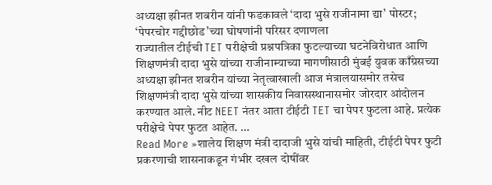अध्यक्षा झीनत शबरीन यांनी फडकावले ‘दादा भुसे राजीनामा द्या’ पोस्टर; ‘पेपरचोर गद्दीछोड’च्या घोषणांनी परिसर दणाणला
राज्यातील टीईची TET परीक्षेची प्रश्नपत्रिका फुटल्याच्या घटनेविरोधात आणि शिक्षणमंत्री दादा भुसे यांच्या राजीनाम्याच्या मागणीसाठी मुंबई युवक काँग्रेसच्या अध्यक्षा झीनत शबरीन यांच्या नेतृत्वाखाली आज मंत्रालयासमोर तसेच शिक्षणमंत्री दादा भुसे यांच्या शासकीय निवासस्थानासमोर जोरदार आंदोलन करण्यात आले. नीट NEET नंतर आता टीईटी TET चा पेपर फुटला आहे. प्रत्येक परीक्षेचे पेपर फुटत आहेत. …
Read More »शालेय शिक्षण मंत्री दादाजी भुसे यांची माहिती, टीईटी पेपर फुटी प्रकरणाची शासनाकडून गंभीर दखल दोषींवर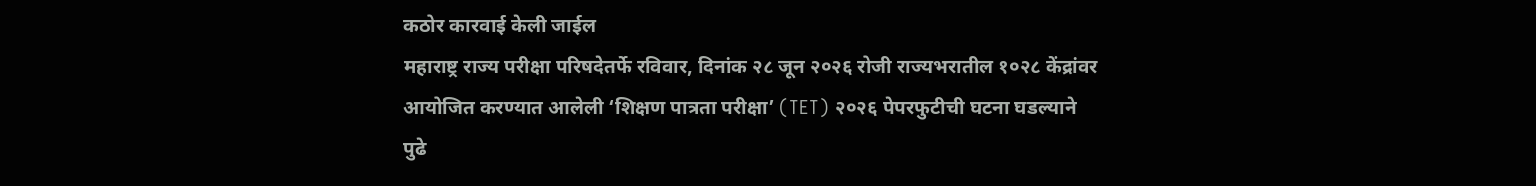कठोर कारवाई केली जाईल
महाराष्ट्र राज्य परीक्षा परिषदेतर्फे रविवार, दिनांक २८ जून २०२६ रोजी राज्यभरातील १०२८ केंद्रांवर आयोजित करण्यात आलेली ‘शिक्षण पात्रता परीक्षा’ (TET) २०२६ पेपरफुटीची घटना घडल्याने पुढे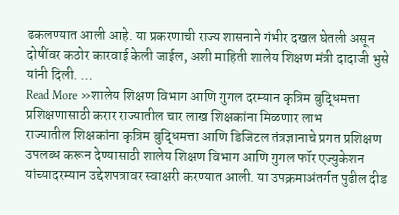ढकलण्यात आली आहे. या प्रकरणाची राज्य शासनाने गंभीर दखल घेतली असून दोषींवर कठोर कारवाई केली जाईल, अशी माहिती शालेय शिक्षण मंत्री दादाजी भुसे यांनी दिली. …
Read More »शालेय शिक्षण विभाग आणि गुगल दरम्यान कृत्रिम बुद्धिमत्ता प्रशिक्षणासाठी करार राज्यातील चार लाख शिक्षकांना मिळणार लाभ
राज्यातील शिक्षकांना कृत्रिम बुद्धिमत्ता आणि डिजिटल तंत्रज्ञानाचे प्रगत प्रशिक्षण उपलब्ध करून देण्यासाठी शालेय शिक्षण विभाग आणि गुगल फॉर एज्युकेशन यांच्यादरम्यान उद्देशपत्रावर स्वाक्षरी करण्यात आली. या उपक्रमाअंतर्गत पुढील दीड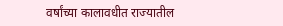वर्षांच्या कालावधीत राज्यातील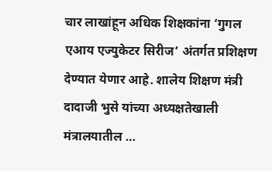चार लाखांहून अधिक शिक्षकांना ‘गुगल एआय एज्युकेटर सिरीज’ अंतर्गत प्रशिक्षण देण्यात येणार आहे. शालेय शिक्षण मंत्री दादाजी भुसे यांच्या अध्यक्षतेखाली मंत्रालयातील …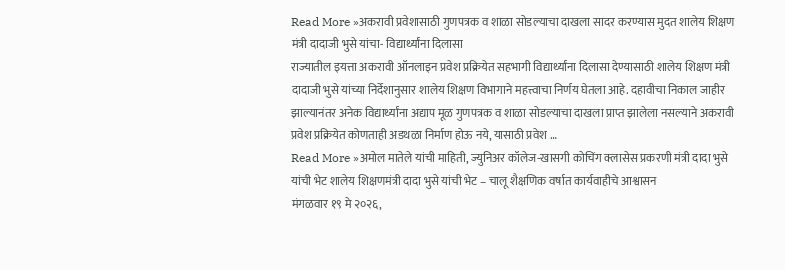Read More »अकरावी प्रवेशासाठी गुणपत्रक व शाळा सोडल्याचा दाखला सादर करण्यास मुदत शालेय शिक्षण मंत्री दादाजी भुसे यांचा- विद्यार्थ्यांना दिलासा
राज्यातील इयत्ता अकरावी ऑनलाइन प्रवेश प्रक्रियेत सहभागी विद्यार्थ्यांना दिलासा देण्यासाठी शालेय शिक्षण मंत्री दादाजी भुसे यांच्या निर्देशानुसार शालेय शिक्षण विभागाने महत्त्वाचा निर्णय घेतला आहे. दहावीचा निकाल जाहीर झाल्यानंतर अनेक विद्यार्थ्यांना अद्याप मूळ गुणपत्रक व शाळा सोडल्याचा दाखला प्राप्त झालेला नसल्याने अकरावी प्रवेश प्रक्रियेत कोणताही अडथळा निर्माण होऊ नये, यासाठी प्रवेश …
Read More »अमोल मातेले यांची माहिती, ज्युनिअर कॉलेज-खासगी कोचिंग क्लासेस प्रकरणी मंत्री दादा भुसे यांची भेट शालेय शिक्षणमंत्री दादा भुसे यांची भेट – चालू शैक्षणिक वर्षात कार्यवाहीचे आश्वासन
मंगळवार १९ मे २०२६,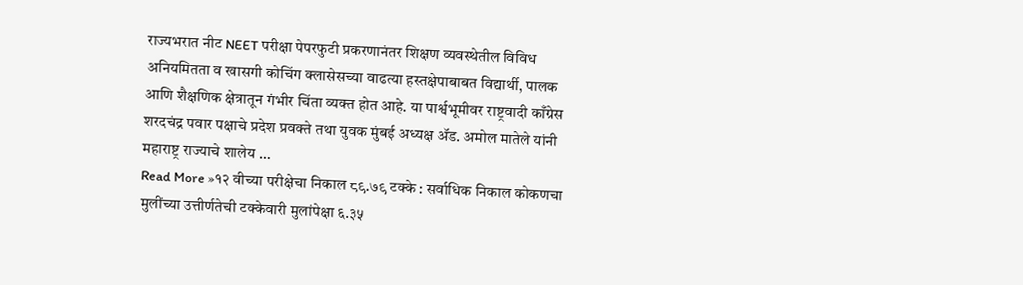राज्यभरात नीट NEET परीक्षा पेपरफुटी प्रकरणानंतर शिक्षण व्यवस्थेतील विविध अनियमितता व खासगी कोचिंग क्लासेसच्या वाढत्या हस्तक्षेपाबाबत विद्यार्थी, पालक आणि शैक्षणिक क्षेत्रातून गंभीर चिंता व्यक्त होत आहे. या पार्श्वभूमीवर राष्ट्रवादी काँग्रेस शरदचंद्र पवार पक्षाचे प्रदेश प्रवक्ते तथा युवक मुंबई अध्यक्ष ॲड. अमोल मातेले यांनी महाराष्ट्र राज्याचे शालेय …
Read More »१२ वीच्या परीक्षेचा निकाल ८९.७९ टक्के : सर्वाधिक निकाल कोकणचा मुलींच्या उत्तीर्णतेची टक्केवारी मुलांपेक्षा ६.३५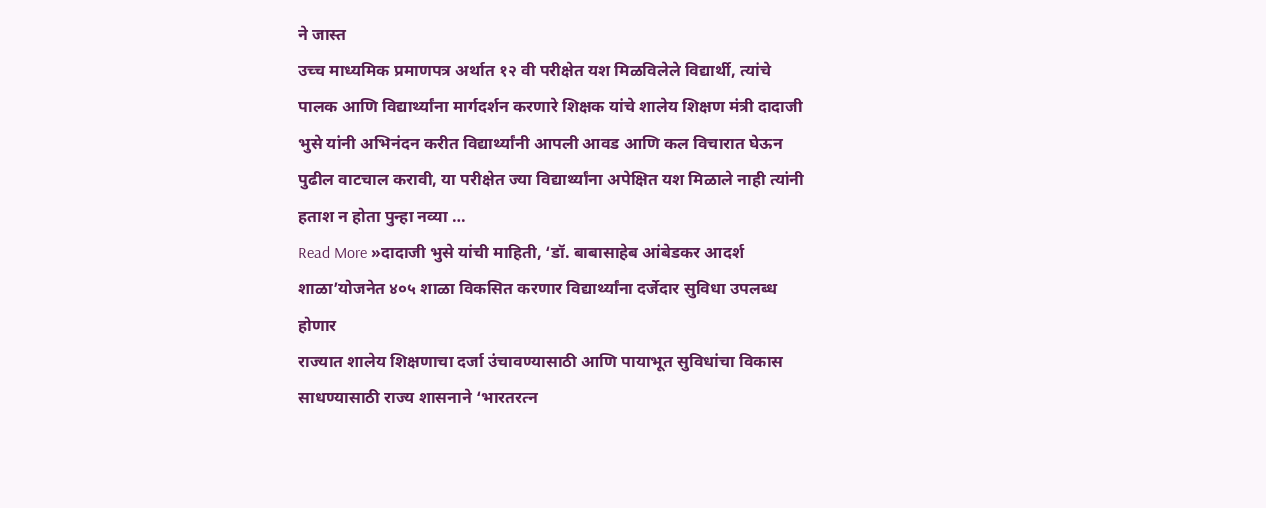ने जास्त
उच्च माध्यमिक प्रमाणपत्र अर्थात १२ वी परीक्षेत यश मिळविलेले विद्यार्थी, त्यांचे पालक आणि विद्यार्थ्यांना मार्गदर्शन करणारे शिक्षक यांचे शालेय शिक्षण मंत्री दादाजी भुसे यांनी अभिनंदन करीत विद्यार्थ्यांनी आपली आवड आणि कल विचारात घेऊन पुढील वाटचाल करावी, या परीक्षेत ज्या विद्यार्थ्यांना अपेक्षित यश मिळाले नाही त्यांनी हताश न होता पुन्हा नव्या …
Read More »दादाजी भुसे यांची माहिती, ‘डॉ. बाबासाहेब आंबेडकर आदर्श शाळा’योजनेत ४०५ शाळा विकसित करणार विद्यार्थ्यांना दर्जेदार सुविधा उपलब्ध होणार
राज्यात शालेय शिक्षणाचा दर्जा उंचावण्यासाठी आणि पायाभूत सुविधांचा विकास साधण्यासाठी राज्य शासनाने ‘भारतरत्न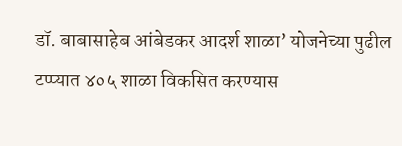डॉ. बाबासाहेब आंबेडकर आदर्श शाळा’ योजनेच्या पुढील टप्प्यात ४०५ शाळा विकसित करण्यास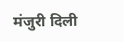मंजुरी दिली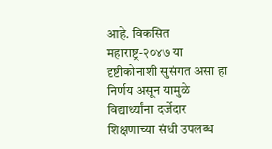आहे. विकसित महाराष्ट्र-२०४७ या दृष्टीकोनाशी सुसंगत असा हा निर्णय असून यामुळे विद्यार्थ्यांना दर्जेदार शिक्षणाच्या संधी उपलब्ध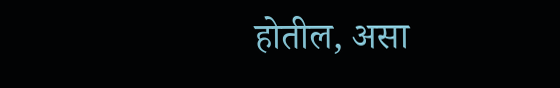होतील, असा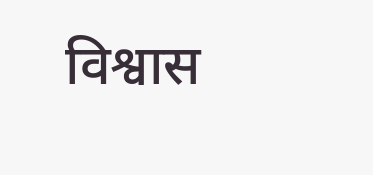विश्वास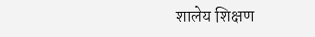शालेय शिक्षण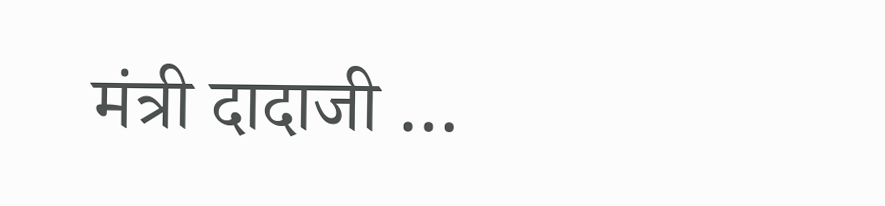मंत्री दादाजी …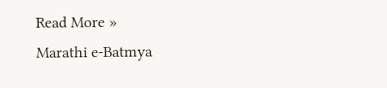Read More »
Marathi e-Batmya